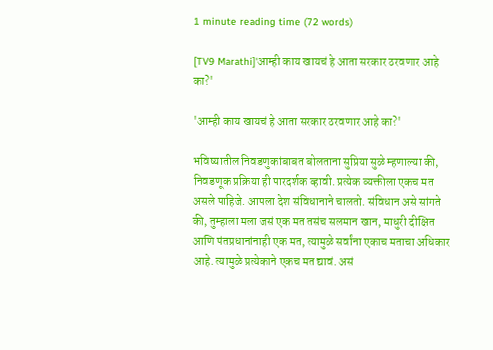1 minute reading time (72 words)

[TV9 Marathi]'आम्ही काय खायचं हे आता सरकार ठरवणार आहे का?'

'आम्ही काय खायचं हे आता सरकार ठरवणार आहे का?'

भविष्यातील निवडणुकांबाबत बोलताना सुप्रिया सुळे म्हणाल्या की, निवडणूक प्रक्रिया ही पारदर्शक व्हावी. प्रत्येक व्यक्तीला एकच मत असले पाहिजे. आपला देश संविधानाने चालतो. संविधान असे सांगते की, तुम्हाला मला जसं एक मत तसंच सलमान खान, माधुरी दीक्षित आणि पंतप्रधानांनाही एक मत, त्यामुळे सर्वांना एकाच मताचा अधिकार आहे. त्यामुळे प्रत्येकाने एकच मत द्यावं. असं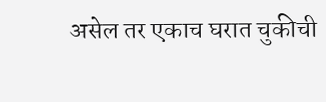असेल तर एकाच घरात चुकीची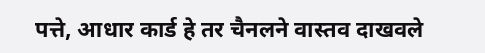पत्ते, आधार कार्ड हे तर चैनलने वास्तव दाखवले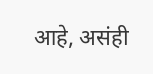आहे, असंही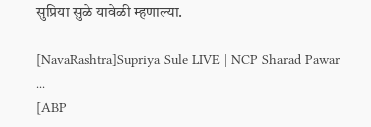सुप्रिया सुळे यावेळी म्हणाल्या.

[NavaRashtra]Supriya Sule LIVE | NCP Sharad Pawar ...
[ABP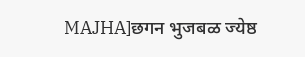MAJHA]छगन भुजबळ ज्येष्ठ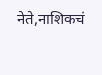नेते,नाशिकचं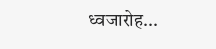ध्वजारोह...